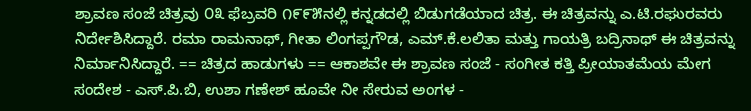ಶ್ರಾವಣ ಸಂಜೆ ಚಿತ್ರವು ೦೩ ಫೆಬ್ರವರಿ ೧೯೯೫ನಲ್ಲಿ ಕನ್ನಡದಲ್ಲಿ ಬಿಡುಗಡೆಯಾದ ಚಿತ್ರ. ಈ ಚಿತ್ರವನ್ನು ಎ.ಟಿ.ರಘುರವರು ನಿರ್ದೇಶಿಸಿದ್ದಾರೆ. ರಮಾ ರಾಮನಾಥ್, ಗೀತಾ ಲಿಂಗಪ್ಪಗೌಡ, ಎಮ್.ಕೆ.ಲಲಿತಾ ಮತ್ತು ಗಾಯತ್ರಿ ಬದ್ರಿನಾಥ್ ಈ ಚಿತ್ರವನ್ನು ನಿರ್ಮಾನಿಸಿದ್ದಾರೆ. == ಚಿತ್ರದ ಹಾಡುಗಳು == ಆಕಾಶವೇ ಈ ಶ್ರಾವಣ ಸಂಜೆ - ಸಂಗೀತ ಕತ್ತಿ ಪ್ರೀಯಾತಮೆಯ ಮೇಗ ಸಂದೇಶ - ಎಸ್.ಪಿ.ಬಿ, ಉಶಾ ಗಣೇಶ್ ಹೂವೇ ನೀ ಸೇರುವ ಅಂಗಳ -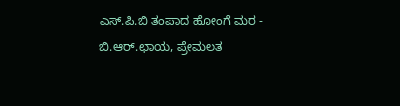ಎಸ್.ಪಿ.ಬಿ ತಂಪಾದ ಹೋಂಗೆ ಮರ - ಬಿ.ಆರ್.ಛಾಯ, ಪ್ರೇಮಲತ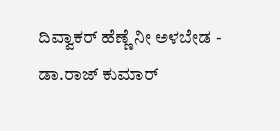ದಿವ್ವಾಕರ್ ಹೆಣ್ಣೆ ನೀ ಅಳಬೇಡ - ಡಾ.ರಾಜ್ ಕುಮಾರ್